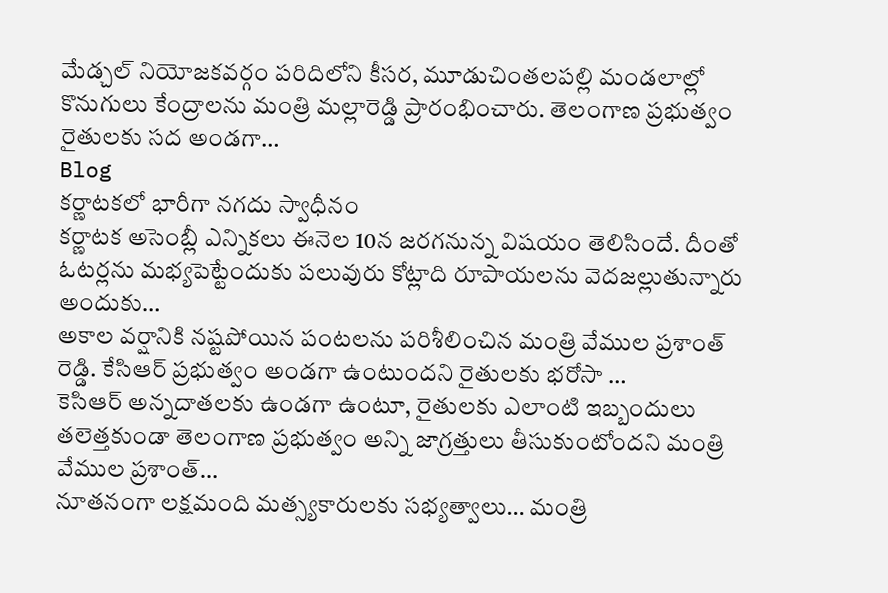మేడ్చల్ నియోజకవర్గం పరిదిలోని కీసర, మూడుచింతలపల్లి మండలాల్లో కొనుగులు కేంద్రాలను మంత్రి మల్లారెడ్డి ప్రారంభించారు. తెలంగాణ ప్రభుత్వం రైతులకు సద అండగా…
Blog
కర్ణాటకలో భారీగా నగదు స్వాధీనం
కర్ణాటక అసెంబ్లీ ఎన్నికలు ఈనెల 10న జరగనున్న విషయం తెలిసిందే. దీంతో ఓటర్లను మభ్యపెట్టేందుకు పలువురు కోట్లాది రూపాయలను వెదజల్లుతున్నారు అందుకు…
అకాల వర్షానికి నష్టపోయిన పంటలను పరిశీలించిన మంత్రి వేముల ప్రశాంత్ రెడ్డి. కేసిఆర్ ప్రభుత్వం అండగా ఉంటుందని రైతులకు భరోసా …
కెసిఆర్ అన్నదాతలకు ఉండగా ఉంటూ, రైతులకు ఎలాంటి ఇబ్బందులు తలెత్తకుండా తెలంగాణ ప్రభుత్వం అన్ని జాగ్రత్తులు తీసుకుంటోందని మంత్రి వేముల ప్రశాంత్…
నూతనంగా లక్షమంది మత్స్యకారులకు సభ్యత్వాలు… మంత్రి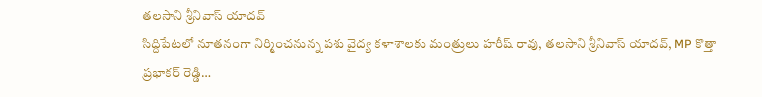తలసాని శ్రీనివాస్ యాదవ్
సిద్దిపేటలో నూతనంగా నిర్మించనున్న పశు వైద్య కళాశాలకు మంత్రులు హరీష్ రావు, తలసాని శ్రీనివాస్ యాదవ్, MP కొత్తా ప్రభాకర్ రెడ్డి…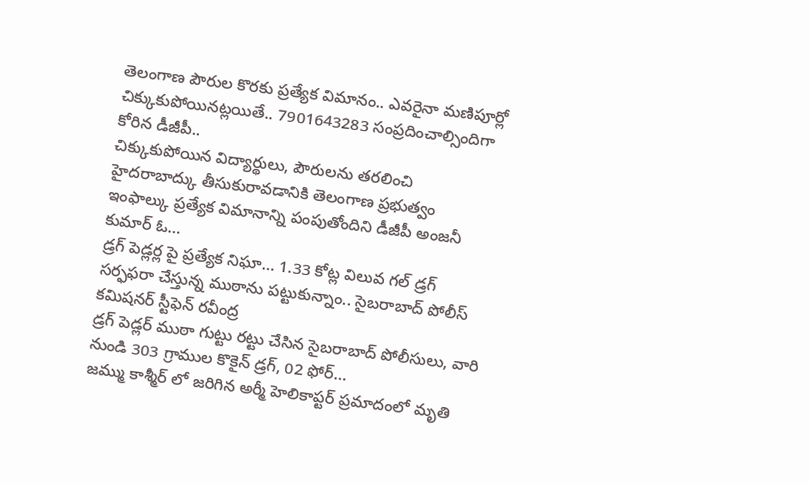తెలంగాణ పౌరుల కొరకు ప్రత్యేక విమానం.. ఎవరైనా మణిపూర్లో చిక్కుకుపోయినట్లయితే.. 7901643283 సంప్రదించాల్సిందిగా కోరిన డీజీపీ..
చిక్కుకుపోయిన విద్యార్థులు, పౌరులను తరలించి హైదరాబాద్కు తీసుకురావడానికి తెలంగాణ ప్రభుత్వం ఇంఫాల్కు ప్రత్యేక విమానాన్ని పంపుతోందిని డీజీపీ అంజనీ కుమార్ ఓ…
డ్రగ్ పెడ్లర్ల పై ప్రత్యేక నిఘా… 1.33 కోట్ల విలువ గల్ డ్రగ్ సర్ఫఫరా చేస్తున్న ముఠాను పట్టుకున్నాం.. సైబరాబాద్ పోలీస్ కమిషనర్ స్టీఫెన్ రవీంద్ర
డ్రగ్ పెడ్లర్ ముఠా గుట్టు రట్టు చేసిన సైబరాబాద్ పోలీసులు, వారి నుండి 303 గ్రాముల కొకైన్ డ్రగ్, 02 ఫోర్…
జమ్ము కాశ్మీర్ లో జరిగిన అర్మీ హెలికాప్టర్ ప్రమాదంలో మృతి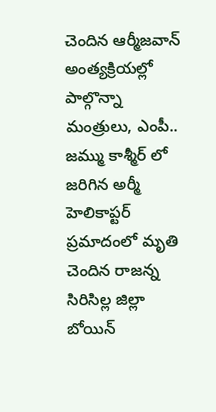చెందిన ఆర్మీజవాన్ అంత్యక్రియల్లో పాల్గొన్నా మంత్రులు, ఎంపీ..
జమ్ము కాశ్మీర్ లో జరిగిన అర్మీ హెలికాప్టర్ ప్రమాదంలో మృతి చెందిన రాజన్న సిరిసిల్ల జిల్లా బోయిన్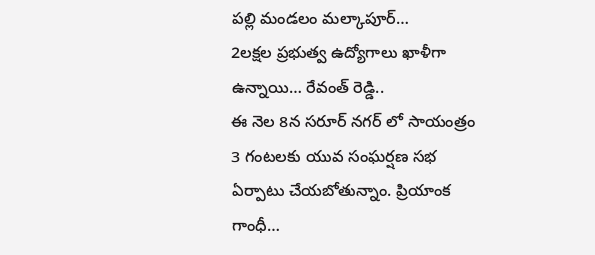పల్లి మండలం మల్కాపూర్…
2లక్షల ప్రభుత్వ ఉద్యోగాలు ఖాళీగా ఉన్నాయి… రేవంత్ రెడ్డి..
ఈ నెల 8న సరూర్ నగర్ లో సాయంత్రం 3 గంటలకు యువ సంఘర్షణ సభ ఏర్పాటు చేయబోతున్నాం. ప్రియాంక గాంధీ…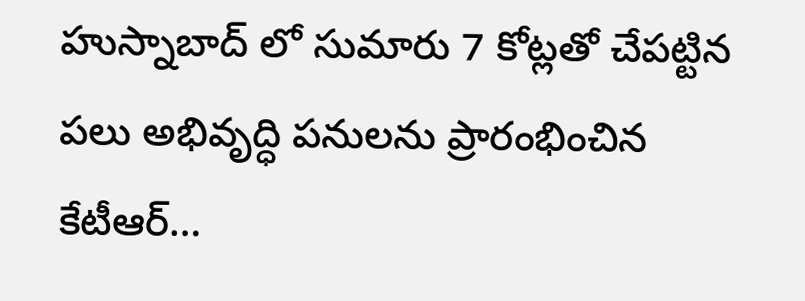హుస్నాబాద్ లో సుమారు 7 కోట్లతో చేపట్టిన పలు అభివృద్ధి పనులను ప్రారంభించిన కేటీఆర్…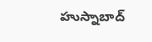హుస్నాబాద్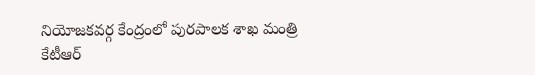నియోజకవర్గ కేంద్రంలో పురపాలక శాఖ మంత్రి కేటీఆర్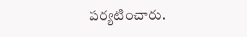పర్యటించారు.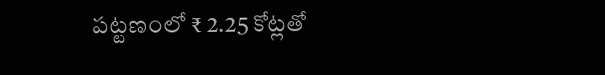పట్టణంలో ₹ 2.25 కోట్లతో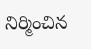నిర్మించిన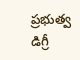ప్రభుత్వ డిగ్రీ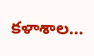కళాశాల…